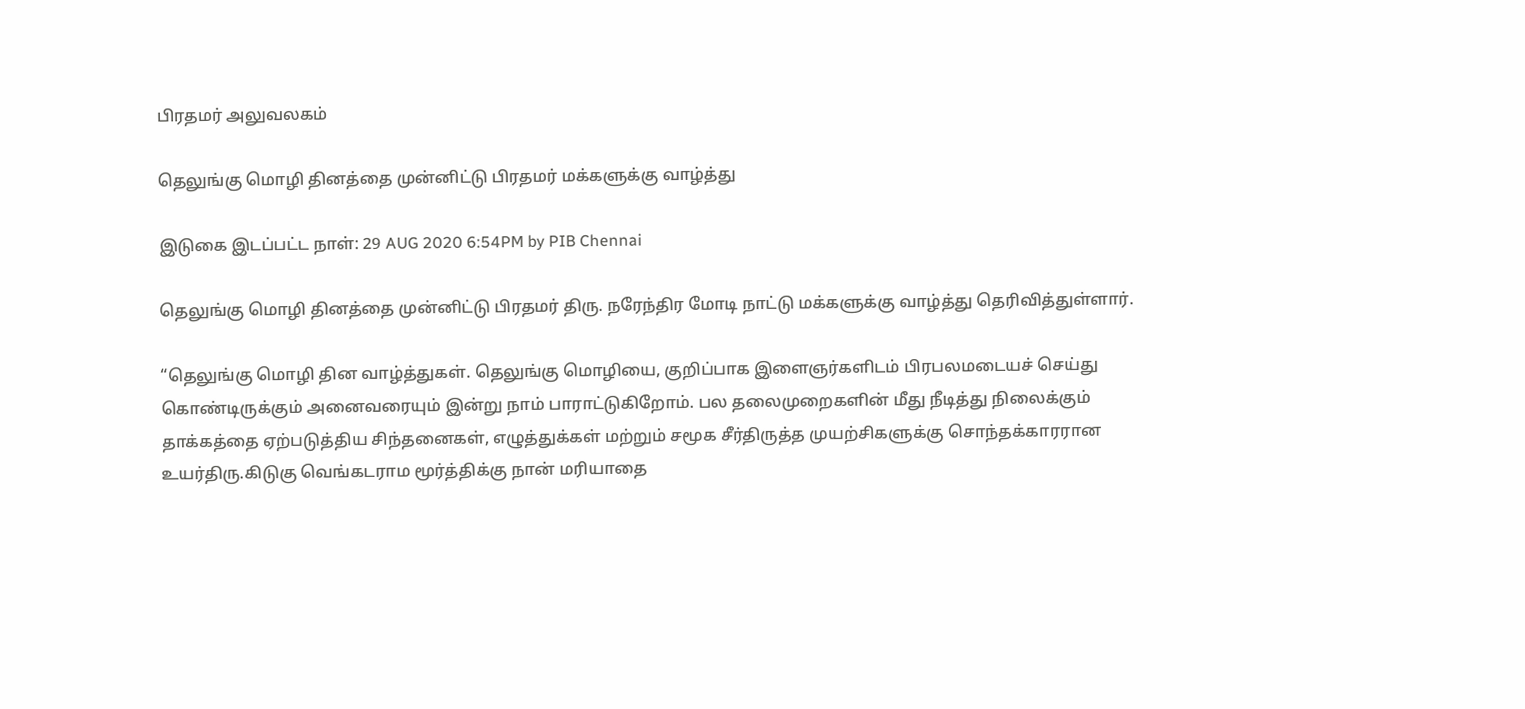பிரதமர் அலுவலகம்

தெலுங்கு மொழி தினத்தை முன்னிட்டு பிரதமர் மக்களுக்கு வாழ்த்து

இடுகை இடப்பட்ட நாள்: 29 AUG 2020 6:54PM by PIB Chennai

தெலுங்கு மொழி தினத்தை முன்னிட்டு பிரதமர் திரு. நரேந்திர மோடி நாட்டு மக்களுக்கு வாழ்த்து தெரிவித்துள்ளார்.

“தெலுங்கு மொழி தின வாழ்த்துகள். தெலுங்கு மொழியை, குறிப்பாக இளைஞர்களிடம் பிரபலமடையச் செய்து கொண்டிருக்கும் அனைவரையும் இன்று நாம் பாராட்டுகிறோம். பல தலைமுறைகளின் மீது நீடித்து நிலைக்கும் தாக்கத்தை ஏற்படுத்திய சிந்தனைகள், எழுத்துக்கள் மற்றும் சமூக சீர்திருத்த முயற்சிகளுக்கு சொந்தக்காரரான உயர்திரு.கிடுகு வெங்கடராம மூர்த்திக்கு நான் மரியாதை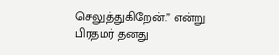செலுத்துகிறேன்.” என்று பிரதமர் தனது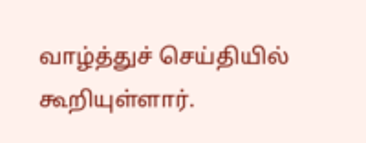வாழ்த்துச் செய்தியில் கூறியுள்ளார்.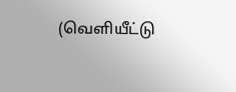(வெளியீட்டு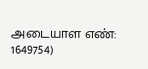அடையாள எண்: 1649754)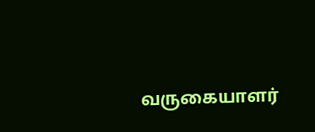வருகையாளர்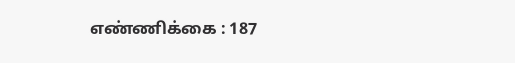எண்ணிக்கை : 187